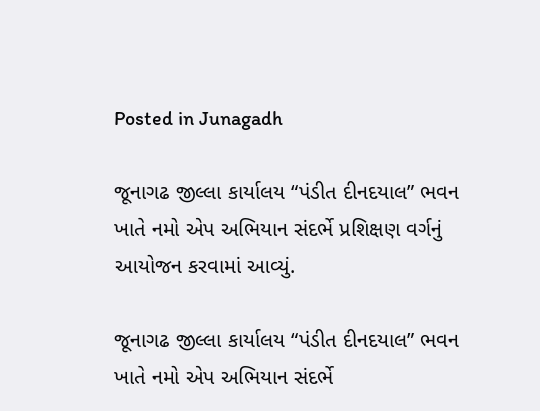Posted in Junagadh

જૂનાગઢ જીલ્લા કાર્યાલય “પંડીત દીનદયાલ” ભવન ખાતે નમો એપ અભિયાન સંદર્ભે પ્રશિક્ષણ વર્ગનું આયોજન કરવામાં આવ્યું.

જૂનાગઢ જીલ્લા કાર્યાલય “પંડીત દીનદયાલ” ભવન ખાતે નમો એપ અભિયાન સંદર્ભે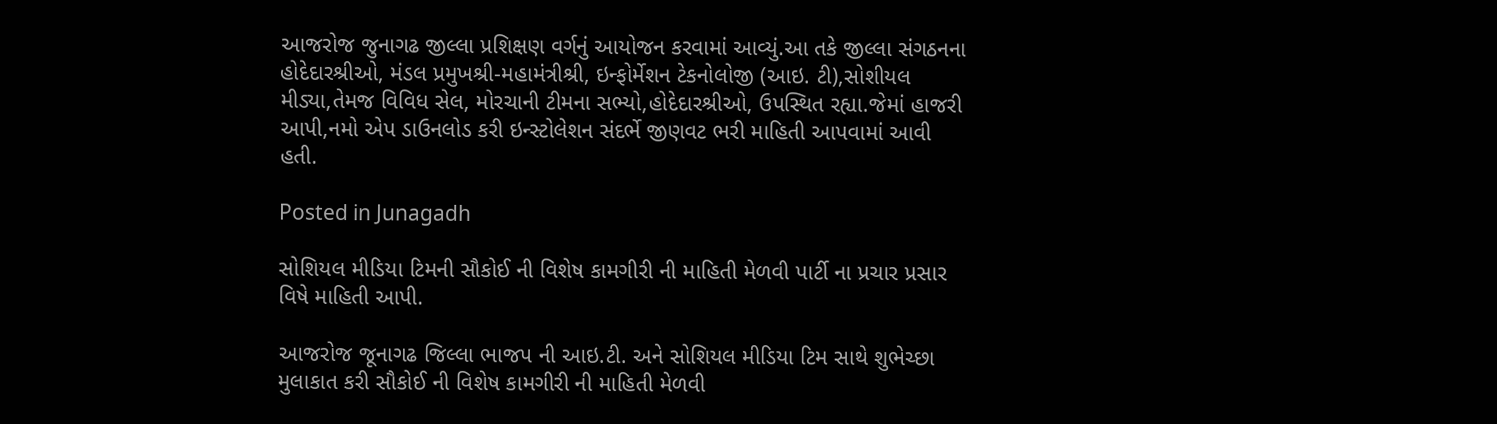આજરોજ જુનાગઢ જીલ્લા પ્રશિક્ષણ વર્ગનું આયોજન કરવામાં આવ્યું.આ તકે જીલ્લા સંગઠનના હોદેદારશ્રીઓ, મંડલ પ્રમુખશ્રી-મહામંત્રીશ્રી, ઇન્ફોર્મેશન ટેકનોલોજી (આઇ. ટી),સોશીયલ મીડ્યા,તેમજ વિવિધ સેલ, મોરચાની ટીમના સભ્યો,હોદેદારશ્રીઓ, ઉપસ્થિત રહ્યા.જેમાં હાજરી આપી,નમો એપ ડાઉનલોડ કરી ઇન્સ્ટોલેશન સંદર્ભે જીણવટ ભરી માહિતી આપવામાં આવી હતી.

Posted in Junagadh

સોશિયલ મીડિયા ટિમની સૌકોઈ ની વિશેષ કામગીરી ની માહિતી મેળવી પાર્ટી ના પ્રચાર પ્રસાર વિષે માહિતી આપી.

આજરોજ જૂનાગઢ જિલ્લા ભાજપ ની આઇ.ટી. અને સોશિયલ મીડિયા ટિમ સાથે શુભેચ્છા મુલાકાત કરી સૌકોઈ ની વિશેષ કામગીરી ની માહિતી મેળવી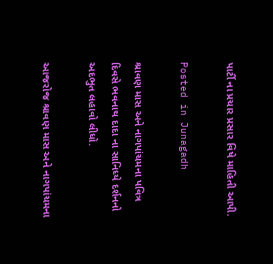પાર્ટી ના પ્રચાર પ્રસાર વિષે માહિતી આપી.

Posted in Junagadh

શ્રાવણ માસ અને નાગપાંચમના પવિત્ર દિવસે ભવનાથ દાદા ના સાનિધ્યે દર્શનનો અદભુત લહાવો લીધો.

આજરોજ શ્રાવણ માસ અને નાગપાંચમના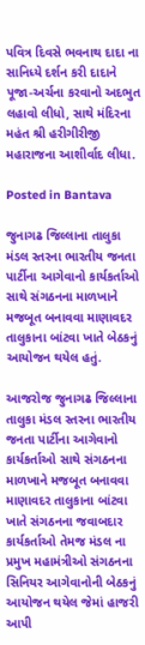પવિત્ર દિવસે ભવનાથ દાદા ના સાનિધ્યે દર્શન કરી દાદાને પૂજા-અર્ચના કરવાનો અદભુત લહાવો લીધો, સાથે મંદિરના મહંત શ્રી હરીગીરીજી મહારાજના આશીર્વાદ લીધા.

Posted in Bantava

જુનાગઢ જિલ્લાના તાલુકા મંડલ સ્તરના ભારતીય જનતા પાર્ટીના આગેવાનો કાર્યકર્તાઓ સાથે સંગઠનના માળખાને મજબૂત બનાવવા માણાવદર તાલુકાના બાંટવા ખાતે બેઠકનું આયોજન થયેલ હતું.

આજરોજ જુનાગઢ જિલ્લાના તાલુકા મંડલ સ્તરના ભારતીય જનતા પાર્ટીના આગેવાનો કાર્યકર્તાઓ સાથે સંગઠનના માળખાને મજબૂત બનાવવા માણાવદર તાલુકાના બાંટવા ખાતે સંગઠનના જવાબદાર કાર્યકર્તાઓ તેમજ મંડલ ના પ્રમુખ મહામંત્રીઓ સંગઠનના સિનિયર આગેવાનોની બેઠકનું આયોજન થયેલ જેમાં હાજરી આપી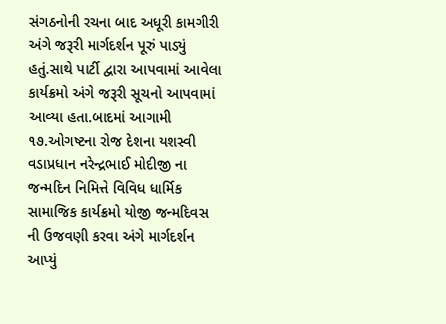સંગઠનોની રચના બાદ અધૂરી કામગીરી અંગે જરૂરી માર્ગદર્શન પૂરું પાડ્યું હતું.સાથે પાર્ટી દ્વારા આપવામાં આવેલા કાર્યક્રમો અંગે જરૂરી સૂચનો આપવામાં આવ્યા હતા.બાદમાં આગામી ૧૭.ઓગષ્ટના રોજ દેશના યશસ્વી વડાપ્રધાન નરેન્દ્રભાઈ મોદીજી ના જન્મદિન નિમિત્તે વિવિધ ધાર્મિક સામાજિક કાર્યક્રમો યોજી જન્મદિવસ ની ઉજવણી કરવા અંગે માર્ગદર્શન આપ્યું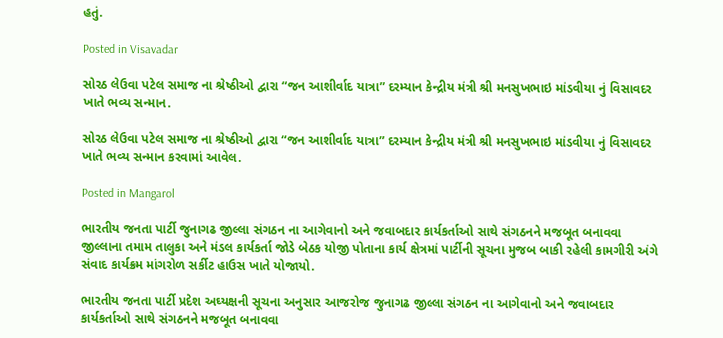હતું.

Posted in Visavadar

સોરઠ લેઉવા પટેલ સમાજ ના શ્રેષ્ઠીઓ દ્વારા “જન આશીર્વાદ યાત્રા” દરમ્યાન કેન્દ્રીય મંત્રી શ્રી મનસુખભાઇ માંડવીયા નું વિસાવદર ખાતે ભવ્ય સન્માન.

સોરઠ લેઉવા પટેલ સમાજ ના શ્રેષ્ઠીઓ દ્વારા “જન આશીર્વાદ યાત્રા” દરમ્યાન કેન્દ્રીય મંત્રી શ્રી મનસુખભાઇ માંડવીયા નું વિસાવદર ખાતે ભવ્ય સન્માન કરવામાં આવેલ.

Posted in Mangarol

ભારતીય જનતા પાર્ટી જુનાગઢ જીલ્લા સંગઠન ના આગેવાનો અને જવાબદાર કાર્યકર્તાઓ સાથે સંગઠનને મજબૂત બનાવવા જીલ્લાના તમામ તાલુકા અને મંડલ કાર્યકર્તા જોડે બેઠક યોજી પોતાના કાર્ય ક્ષેત્રમાં પાર્ટીની સૂચના મુજબ બાકી રહેલી કામગીરી અંગે સંવાદ કાર્યક્રમ માંગરોળ સર્કીટ હાઉસ ખાતે યોજાયો.

ભારતીય જનતા પાર્ટી પ્રદેશ અઘ્યક્ષની સૂચના અનુસાર આજરોજ જુનાગઢ જીલ્લા સંગઠન ના આગેવાનો અને જવાબદાર કાર્યકર્તાઓ સાથે સંગઠનને મજબૂત બનાવવા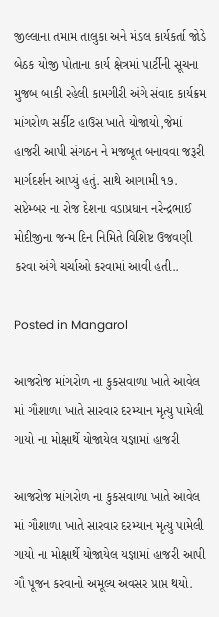જીલ્લાના તમામ તાલુકા અને મંડલ કાર્યકર્તા જોડે બેઠક યોજી પોતાના કાર્ય ક્ષેત્રમાં પાર્ટીની સૂચના મુજબ બાકી રહેલી કામગીરી અંગે સંવાદ કાર્યક્રમ માંગરોળ સર્કીટ હાઉસ ખાતે યોજાયો,જેમાં હાજરી આપી સંગઠન ને મજબૂત બનાવવા જરૂરી માર્ગદર્શન આપ્યું હતું. સાથે આગામી ૧૭. સપ્ટેમ્બર ના રોજ દેશના વડાપ્રધાન નરેન્દ્રભાઈ મોદીજીના જન્મ દિન નિમિતે વિશિષ્ટ ઉજવણી કરવા અંગે ચર્ચાઓ કરવામાં આવી હતી..

Posted in Mangarol

આજરોજ માંગરોળ ના કુકસવાળા ખાતે આવેલ માં ગૌશાળા ખાતે સારવાર દરમ્યાન મૃત્યુ પામેલી ગાયો ના મોક્ષાર્થે યોજાયેલ યજ્ઞામાં હાજરી

આજરોજ માંગરોળ ના કુકસવાળા ખાતે આવેલ માં ગૌશાળા ખાતે સારવાર દરમ્યાન મૃત્યુ પામેલી ગાયો ના મોક્ષાર્થે યોજાયેલ યજ્ઞામાં હાજરી આપી ગૌ પૂજન કરવાનો અમૂલ્ય અવસર પ્રાપ્ત થયો.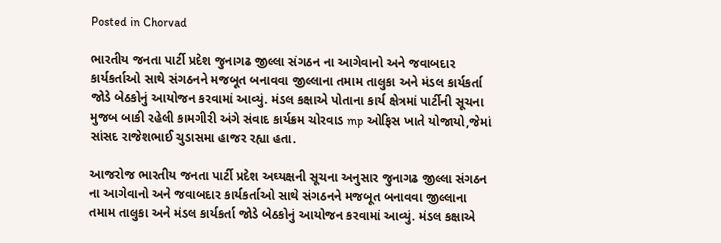Posted in Chorvad

ભારતીય જનતા પાર્ટી પ્રદેશ જુનાગઢ જીલ્લા સંગઠન ના આગેવાનો અને જવાબદાર કાર્યકર્તાઓ સાથે સંગઠનને મજબૂત બનાવવા જીલ્લાના તમામ તાલુકા અને મંડલ કાર્યકર્તા જોડે બેઠકોનું આયોજન કરવામાં આવ્યું. મંડલ કક્ષાએ પોતાના કાર્ય ક્ષેત્રમાં પાર્ટીની સૂચના મુજબ બાકી રહેલી કામગીરી અંગે સંવાદ કાર્યક્રમ ચોરવાડ mp ઓફિસ ખાતે યોજાયો,જેમાં સાંસદ રાજેશભાઈ ચુડાસમા હાજર રહ્યા હતા.

આજરોજ ભારતીય જનતા પાર્ટી પ્રદેશ અઘ્યક્ષની સૂચના અનુસાર જુનાગઢ જીલ્લા સંગઠન ના આગેવાનો અને જવાબદાર કાર્યકર્તાઓ સાથે સંગઠનને મજબૂત બનાવવા જીલ્લાના તમામ તાલુકા અને મંડલ કાર્યકર્તા જોડે બેઠકોનું આયોજન કરવામાં આવ્યું. મંડલ કક્ષાએ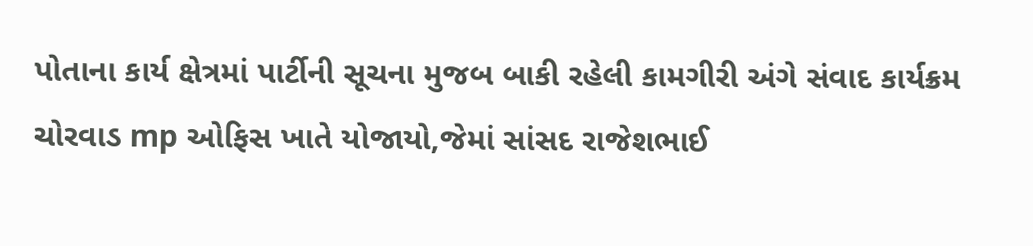પોતાના કાર્ય ક્ષેત્રમાં પાર્ટીની સૂચના મુજબ બાકી રહેલી કામગીરી અંગે સંવાદ કાર્યક્રમ ચોરવાડ mp ઓફિસ ખાતે યોજાયો,જેમાં સાંસદ રાજેશભાઈ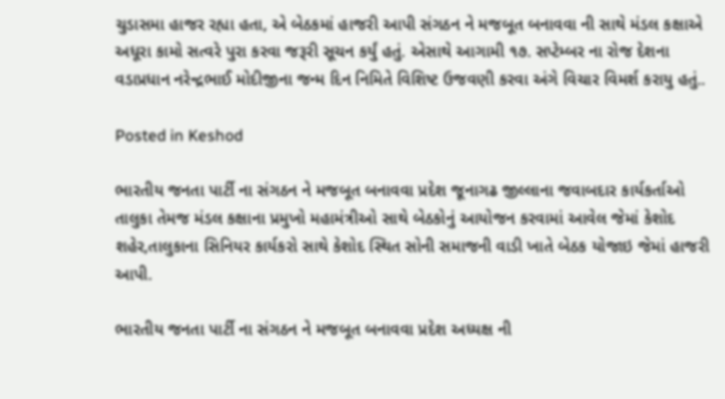ચુડાસમા હાજર રહ્યા હતા, એ બેઠકમાં હાજરી આપી સંગઠન ને મજબૂત બનાવવા ની સાથે મંડલ કક્ષાએ અધૂરા કામો સત્વરે પુરા કરવા જરૂરી સૂચન કર્યું હતું. એસાથે આગામી ૧૭. સપ્ટેમ્બર ના રોજ દેશના વડાપ્રધાન નરેન્દ્રભાઈ મોદીજીના જન્મ દિન નિમિતે વિશિષ્ટ ઉજવણી કરવા અંગે વિચાર વિમર્શ કરાયુ હતું..

Posted in Keshod

ભારતીય જનતા પાર્ટી ના સંગઠન ને મજબૂત બનાવવા પ્રદેશ જૂનાગઢ જીલ્લાના જવાબદાર કાર્યકર્તાઓ તાલુકા તેમજ મંડલ કક્ષાના પ્રમુખો મહામંત્રીઓ સાથે બેઠકોનું આયોજન કરવામાં આવેલ જેમાં કેશોદ શહેર,તાલુકાના સિનિયર કાર્યકરો સાથે કેશોદ સ્થિત સોની સમાજની વાડી ખાતે બેઠક યોજાઇ જેમાં હાજરી આપી.

ભારતીય જનતા પાર્ટી ના સંગઠન ને મજબૂત બનાવવા પ્રદેશ અધ્યક્ષ ની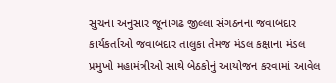સુચના અનુસાર જૂનાગઢ જીલ્લા સંગઠનના જવાબદાર કાર્યકર્તાઓ જવાબદાર તાલુકા તેમજ મંડલ કક્ષાના મંડલ પ્રમુખો મહામંત્રીઓ સાથે બેઠકોનું આયોજન કરવામાં આવેલ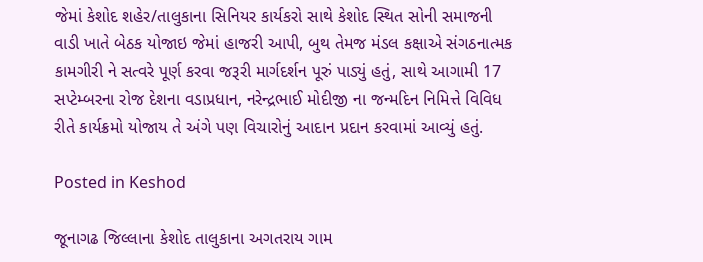જેમાં કેશોદ શહેર/તાલુકાના સિનિયર કાર્યકરો સાથે કેશોદ સ્થિત સોની સમાજની વાડી ખાતે બેઠક યોજાઇ જેમાં હાજરી આપી, બુથ તેમજ મંડલ કક્ષાએ સંગઠનાત્મક કામગીરી ને સત્વરે પૂર્ણ કરવા જરૂરી માર્ગદર્શન પૂરું પાડ્યું હતું, સાથે આગામી 17 સપ્ટેમ્બરના રોજ દેશના વડાપ્રધાન, નરેન્દ્રભાઈ મોદીજી ના જન્મદિન નિમિત્તે વિવિધ રીતે કાર્યક્રમો યોજાય તે અંગે પણ વિચારોનું આદાન પ્રદાન કરવામાં આવ્યું હતું.

Posted in Keshod

જૂનાગઢ જિલ્લાના કેશોદ તાલુકાના અગતરાય ગામ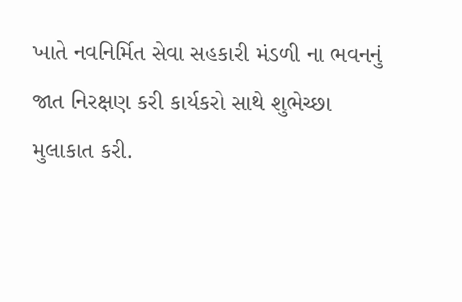ખાતે નવનિર્મિત સેવા સહકારી મંડળી ના ભવનનું જાત નિરક્ષણ કરી કાર્યકરો સાથે શુભેચ્છા મુલાકાત કરી.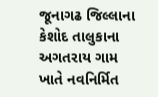જૂનાગઢ જિલ્લાના કેશોદ તાલુકાના અગતરાય ગામ ખાતે નવનિર્મિત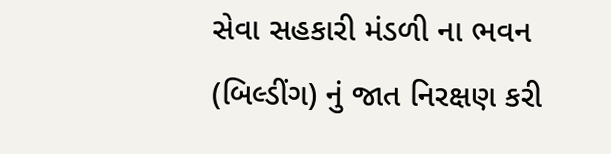સેવા સહકારી મંડળી ના ભવન (બિલ્ડીંગ) નું જાત નિરક્ષણ કરી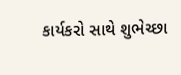કાર્યકરો સાથે શુભેચ્છા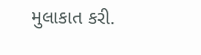મુલાકાત કરી.